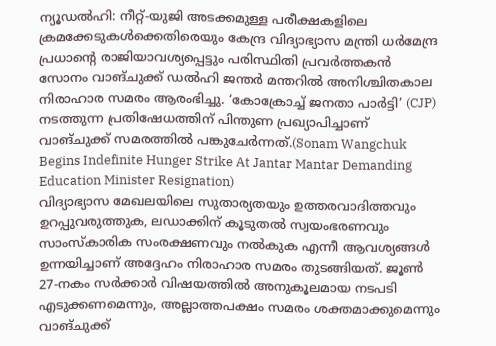ന്യൂഡൽഹി: നീറ്റ്-യുജി അടക്കമുള്ള പരീക്ഷകളിലെ ക്രമക്കേടുകൾക്കെതിരെയും കേന്ദ്ര വിദ്യാഭ്യാസ മന്ത്രി ധർമേന്ദ്ര പ്രധാന്റെ രാജിയാവശ്യപ്പെട്ടും പരിസ്ഥിതി പ്രവർത്തകൻ സോനം വാങ്ചുക്ക് ഡൽഹി ജന്തർ മന്തറിൽ അനിശ്ചിതകാല നിരാഹാര സമരം ആരംഭിച്ചു. ‘കോക്രോച്ച് ജനതാ പാർട്ടി’ (CJP) നടത്തുന്ന പ്രതിഷേധത്തിന് പിന്തുണ പ്രഖ്യാപിച്ചാണ് വാങ്ചുക്ക് സമരത്തിൽ പങ്കുചേർന്നത്.(Sonam Wangchuk Begins Indefinite Hunger Strike At Jantar Mantar Demanding Education Minister Resignation)
വിദ്യാഭ്യാസ മേഖലയിലെ സുതാര്യതയും ഉത്തരവാദിത്തവും ഉറപ്പുവരുത്തുക, ലഡാക്കിന് കൂടുതൽ സ്വയംഭരണവും സാംസ്കാരിക സംരക്ഷണവും നൽകുക എന്നീ ആവശ്യങ്ങൾ ഉന്നയിച്ചാണ് അദ്ദേഹം നിരാഹാര സമരം തുടങ്ങിയത്. ജൂൺ 27-നകം സർക്കാർ വിഷയത്തിൽ അനുകൂലമായ നടപടി എടുക്കണമെന്നും, അല്ലാത്തപക്ഷം സമരം ശക്തമാക്കുമെന്നും വാങ്ചുക്ക്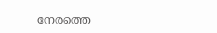നേരത്തെ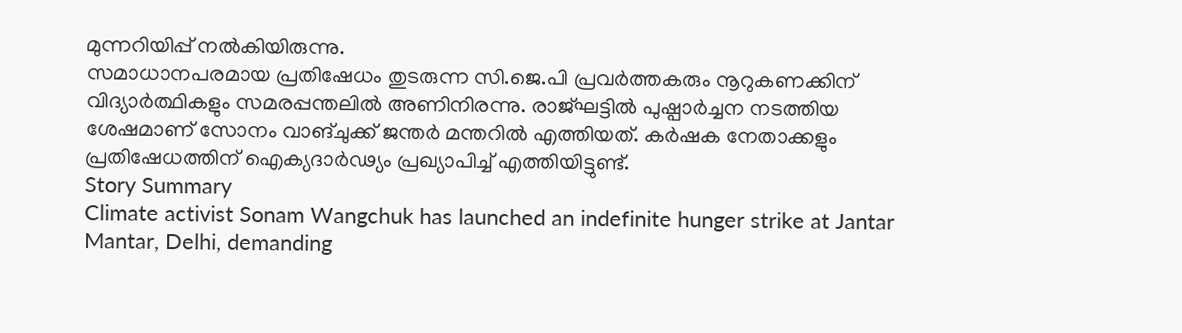മുന്നറിയിപ്പ് നൽകിയിരുന്നു.
സമാധാനപരമായ പ്രതിഷേധം തുടരുന്ന സി.ജെ.പി പ്രവർത്തകരും നൂറുകണക്കിന് വിദ്യാർത്ഥികളും സമരപ്പന്തലിൽ അണിനിരന്നു. രാജ്ഘട്ടിൽ പുഷ്പാർച്ചന നടത്തിയ ശേഷമാണ് സോനം വാങ്ചുക്ക് ജന്തർ മന്തറിൽ എത്തിയത്. കർഷക നേതാക്കളും പ്രതിഷേധത്തിന് ഐക്യദാർഢ്യം പ്രഖ്യാപിച്ച് എത്തിയിട്ടുണ്ട്.
Story Summary
Climate activist Sonam Wangchuk has launched an indefinite hunger strike at Jantar Mantar, Delhi, demanding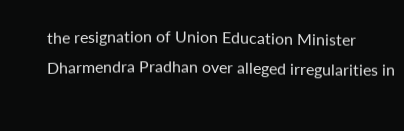the resignation of Union Education Minister Dharmendra Pradhan over alleged irregularities in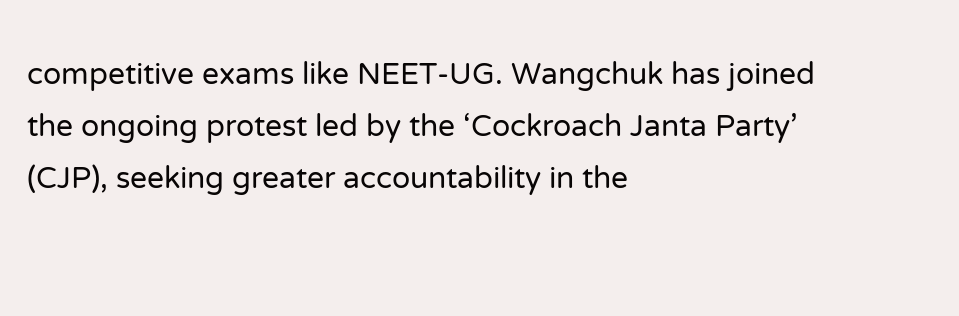competitive exams like NEET-UG. Wangchuk has joined the ongoing protest led by the ‘Cockroach Janta Party’ (CJP), seeking greater accountability in the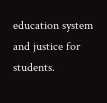education system and justice for students.